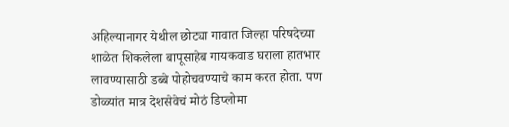अहिल्यानागर येथील छोट्या गावात जिल्हा परिषदेच्या शाळेत शिकलेला बापूसाहेब गायकवाड घराला हातभार लावण्यासाठी डब्बे पोहोचवण्याचे काम करत होता. पण डोळ्यांत मात्र देशसेवेचं मोठं डिप्लोमा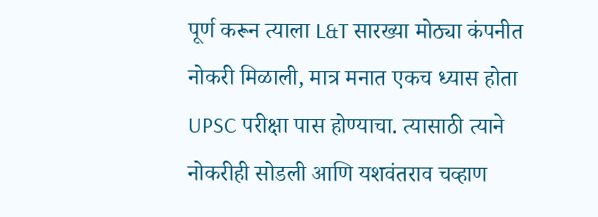पूर्ण करून त्याला L&T सारख्या मोठ्या कंपनीत नोकरी मिळाली, मात्र मनात एकच ध्यास होता UPSC परीक्षा पास होण्याचा. त्यासाठी त्याने नोकरीही सोडली आणि यशवंतराव चव्हाण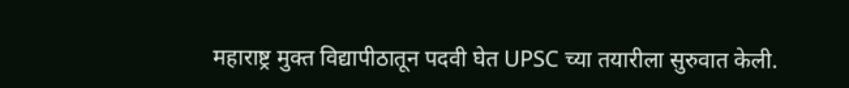महाराष्ट्र मुक्त विद्यापीठातून पदवी घेत UPSC च्या तयारीला सुरुवात केली.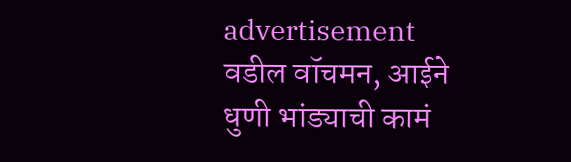advertisement
वडील वॉचमन, आईने धुणी भांड्याची कामं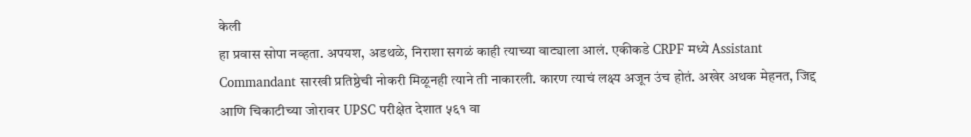केली
हा प्रवास सोपा नव्हता. अपयश, अडथळे, निराशा सगळं काही त्याच्या वाट्याला आलं. एकीकडे CRPF मध्ये Assistant Commandant सारखी प्रतिष्ठेची नोकरी मिळूनही त्याने ती नाकारली. कारण त्याचं लक्ष्य अजून उंच होतं. अखेर अथक मेहनत, जिद्द आणि चिकाटीच्या जोरावर UPSC परीक्षेत देशात ५६१ वा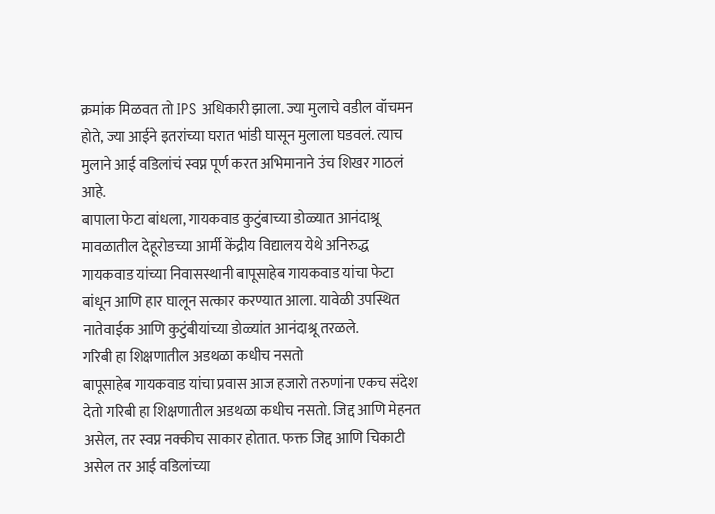क्रमांक मिळवत तो IPS अधिकारी झाला. ज्या मुलाचे वडील वॉचमन होते, ज्या आईने इतरांच्या घरात भांडी घासून मुलाला घडवलं. त्याच मुलाने आई वडिलांचं स्वप्न पूर्ण करत अभिमानाने उंच शिखर गाठलं आहे.
बापाला फेटा बांधला, गायकवाड कुटुंबाच्या डोळ्यात आनंदाश्रू
मावळातील देहूरोडच्या आर्मी केंद्रीय विद्यालय येथे अनिरुद्ध गायकवाड यांच्या निवासस्थानी बापूसाहेब गायकवाड यांचा फेटा बांधून आणि हार घालून सत्कार करण्यात आला. यावेळी उपस्थित नातेवाईक आणि कुटुंबीयांच्या डोळ्यांत आनंदाश्रू तरळले.
गरिबी हा शिक्षणातील अडथळा कधीच नसतो
बापूसाहेब गायकवाड यांचा प्रवास आज हजारो तरुणांना एकच संदेश देतो गरिबी हा शिक्षणातील अडथळा कधीच नसतो. जिद्द आणि मेहनत असेल, तर स्वप्न नक्कीच साकार होतात. फक्त जिद्द आणि चिकाटी असेल तर आई वडिलांच्या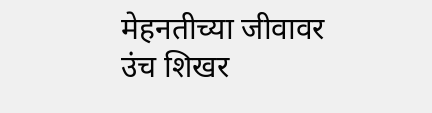मेहनतीच्या जीवावर उंच शिखर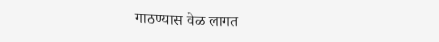गाठण्यास वेळ लागत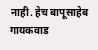नाही. हेच बापूसाहेब गायकवाड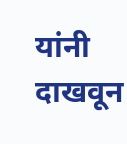यांनी दाखवून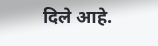दिले आहे.